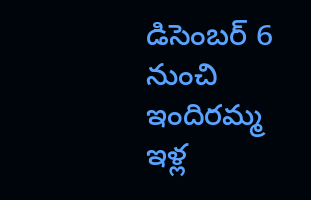డిసెంబర్ 6 నుంచి ఇందిరమ్మ ఇళ్ల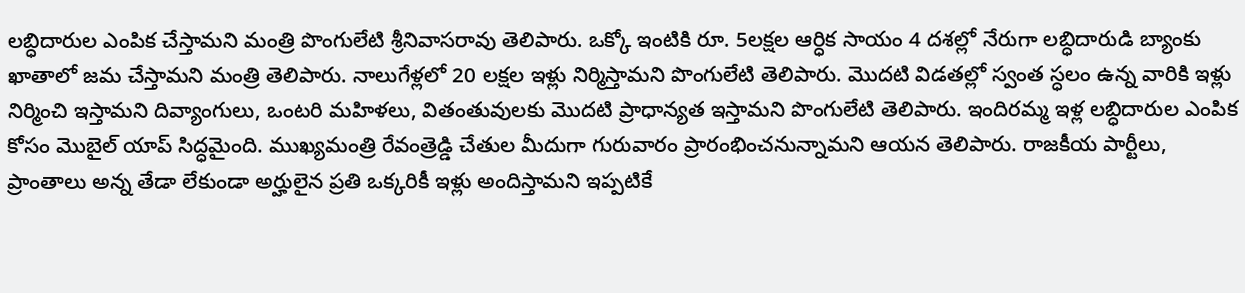లబ్ధిదారుల ఎంపిక చేస్తామని మంత్రి పొంగులేటి శ్రీనివాసరావు తెలిపారు. ఒక్కో ఇంటికి రూ. 5లక్షల ఆర్ధిక సాయం 4 దశల్లో నేరుగా లబ్ధిదారుడి బ్యాంకు ఖాతాలో జమ చేస్తామని మంత్రి తెలిపారు. నాలుగేళ్లలో 20 లక్షల ఇళ్లు నిర్మిస్తామని పొంగులేటి తెలిపారు. మొదటి విడతల్లో స్వంత స్ధలం ఉన్న వారికి ఇళ్లు నిర్మించి ఇస్తామని దివ్యాంగులు, ఒంటరి మహిళలు, వితంతువులకు మొదటి ప్రాధాన్యత ఇస్తామని పొంగులేటి తెలిపారు. ఇందిరమ్మ ఇళ్ల లబ్ధిదారుల ఎంపిక కోసం మొబైల్ యాప్ సిద్ధమైంది. ముఖ్యమంత్రి రేవంత్రెడ్డి చేతుల మీదుగా గురువారం ప్రారంభించనున్నామని ఆయన తెలిపారు. రాజకీయ పార్టీలు, ప్రాంతాలు అన్న తేడా లేకుండా అర్హులైన ప్రతి ఒక్కరికీ ఇళ్లు అందిస్తామని ఇప్పటికే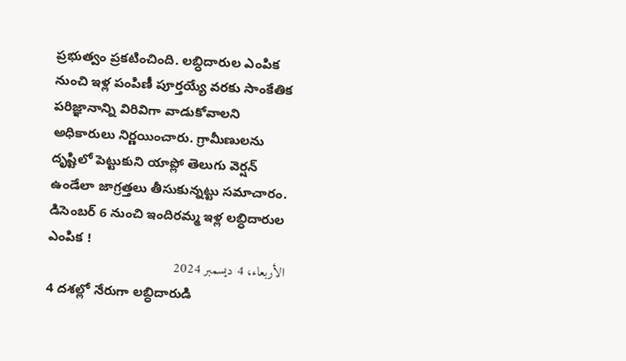ప్రభుత్వం ప్రకటించింది. లబ్ధిదారుల ఎంపిక నుంచి ఇళ్ల పంపిణీ పూర్తయ్యే వరకు సాంకేతిక పరిజ్ఞానాన్ని విరివిగా వాడుకోవాలని అధికారులు నిర్ణయించారు. గ్రామీణులను దృష్టిలో పెట్టుకుని యాప్లో తెలుగు వెర్షన్ ఉండేలా జాగ్రత్తలు తీసుకున్నట్టు సమాచారం.
డిసెంబర్ 6 నుంచి ఇందిరమ్మ ఇళ్ల లబ్ధిదారుల ఎంపిక !
الأربعاء، 4 ديسمبر 2024
4 దశల్లో నేరుగా లబ్ధిదారుడి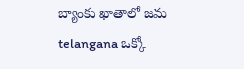బ్యాంకు ఖాతాలో జమ telangana ఒక్కో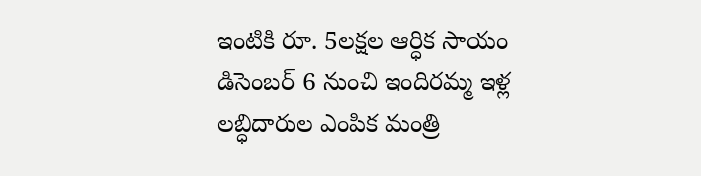ఇంటికి రూ. 5లక్షల ఆర్ధిక సాయం డిసెంబర్ 6 నుంచి ఇందిరమ్మ ఇళ్ల లబ్ధిదారుల ఎంపిక మంత్రి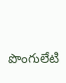పొంగులేటి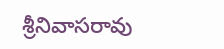శ్రీనివాసరావు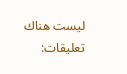ليست هناك تعليقات: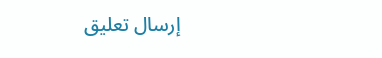إرسال تعليق